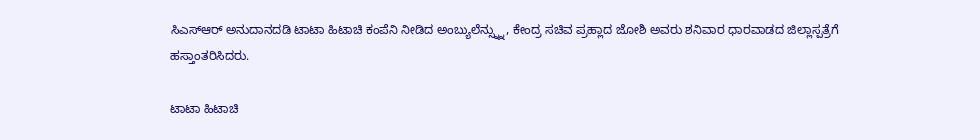ಸಿಎಸ್ಆರ್ ಅನುದಾನದಡಿ ಟಾಟಾ ಹಿಟಾಚಿ ಕಂಪೆನಿ ನೀಡಿದ ಅಂಬ್ಯುಲೆನ್ಸ್ನ್ನು, ಕೇಂದ್ರ ಸಚಿವ ಪ್ರಹ್ಲಾದ ಜೋಶಿ ಅವರು ಶನಿವಾರ ಧಾರವಾಡದ ಜಿಲ್ಲಾಸ್ಪತ್ರೆಗೆ ಹಸ್ತಾಂತರಿಸಿದರು.

ಟಾಟಾ ಹಿಟಾಚಿ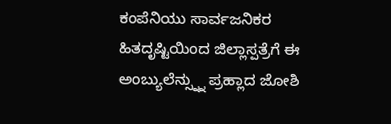ಕಂಪೆನಿಯು ಸಾರ್ವಜನಿಕರ ಹಿತದೃಷ್ಟಿಯಿಂದ ಜಿಲ್ಲಾಸ್ಪತ್ರೆಗೆ ಈ ಅಂಬ್ಯುಲೆನ್ಸ್ನ್ನು ಪ್ರಹ್ಲಾದ ಜೋಶಿ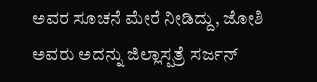ಅವರ ಸೂಚನೆ ಮೇರೆ ನೀಡಿದ್ದು, ಜೋಶಿ ಅವರು ಅದನ್ನು ಜಿಲ್ಲಾಸ್ಪತ್ರೆ ಸರ್ಜನ್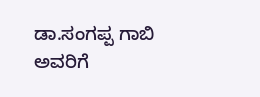ಡಾ.ಸಂಗಪ್ಪ ಗಾಬಿ ಅವರಿಗೆ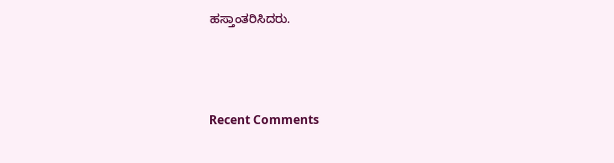ಹಸ್ತಾಂತರಿಸಿದರು.



Recent Comments